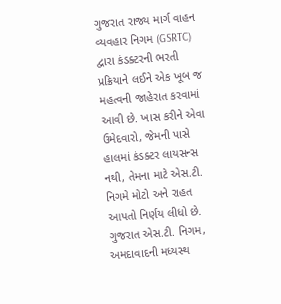ગુજરાત રાજ્ય માર્ગ વાહન વ્યવહાર નિગમ (GSRTC) દ્વારા કંડક્ટરની ભરતી પ્રક્રિયાને લઈને એક ખૂબ જ મહત્વની જાહેરાત કરવામાં આવી છે. ખાસ કરીને એવા ઉમેદવારો, જેમની પાસે હાલમાં કંડક્ટર લાયસન્સ નથી, તેમના માટે એસ.ટી. નિગમે મોટો અને રાહત આપતો નિર્ણય લીધો છે. ગુજરાત એસ.ટી. નિગમ, અમદાવાદની મધ્યસ્થ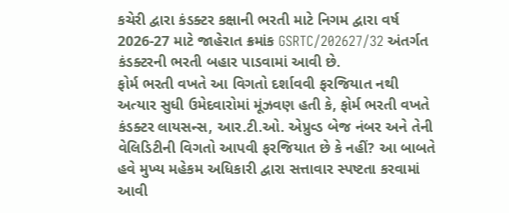કચેરી દ્વારા કંડક્ટર કક્ષાની ભરતી માટે નિગમ દ્વારા વર્ષ 2026-27 માટે જાહેરાત ક્રમાંક GSRTC/202627/32 અંતર્ગત કંડક્ટરની ભરતી બહાર પાડવામાં આવી છે.
ફોર્મ ભરતી વખતે આ વિગતો દર્શાવવી ફરજિયાત નથી અત્યાર સુધી ઉમેદવારોમાં મૂંઝવણ હતી કે, ફોર્મ ભરતી વખતે કંડક્ટર લાયસન્સ, આર.ટી.ઓ. એપ્રુવ્ડ બેજ નંબર અને તેની વેલિડિટીની વિગતો આપવી ફરજિયાત છે કે નહીં? આ બાબતે હવે મુખ્ય મહેકમ અધિકારી દ્વારા સત્તાવાર સ્પષ્ટતા કરવામાં આવી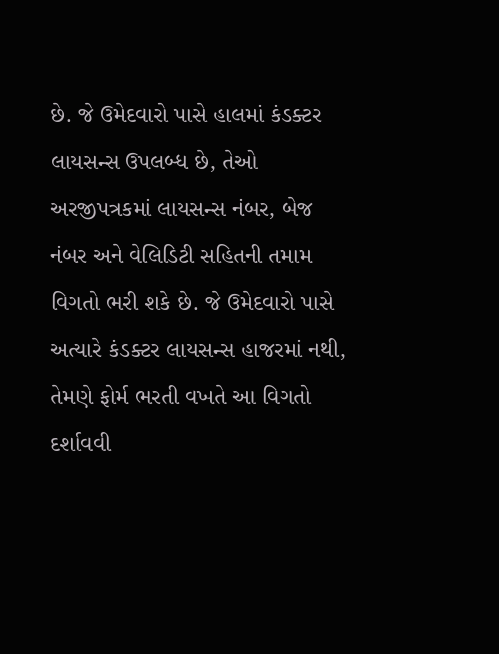છે. જે ઉમેદવારો પાસે હાલમાં કંડક્ટર લાયસન્સ ઉપલબ્ધ છે, તેઓ અરજીપત્રકમાં લાયસન્સ નંબર, બેજ નંબર અને વેલિડિટી સહિતની તમામ વિગતો ભરી શકે છે. જે ઉમેદવારો પાસે અત્યારે કંડક્ટર લાયસન્સ હાજરમાં નથી, તેમણે ફોર્મ ભરતી વખતે આ વિગતો દર્શાવવી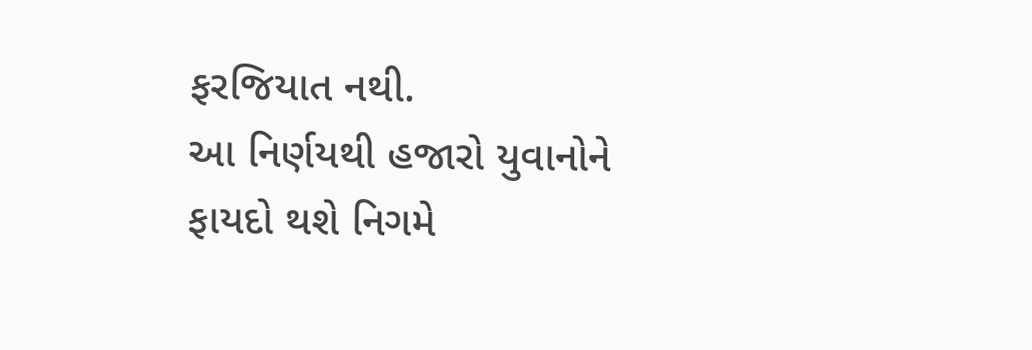ફરજિયાત નથી.
આ નિર્ણયથી હજારો યુવાનોને ફાયદો થશે નિગમે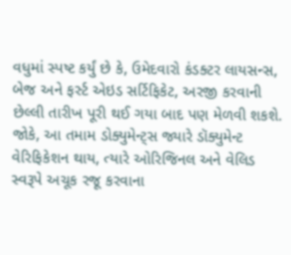વધુમાં સ્પષ્ટ કર્યું છે કે, ઉમેદવારો કંડક્ટર લાયસન્સ, બેજ અને ફર્સ્ટ એઇડ સર્ટિફિકેટ, અરજી કરવાની છેલ્લી તારીખ પૂરી થઈ ગયા બાદ પણ મેળવી શકશે. જોકે, આ તમામ ડોક્યુમેન્ટ્સ જ્યારે ડૉક્યુમેન્ટ વેરિફિકેશન થાય, ત્યારે ઓરિજિનલ અને વેલિડ સ્વરૂપે અચૂક રજૂ કરવાના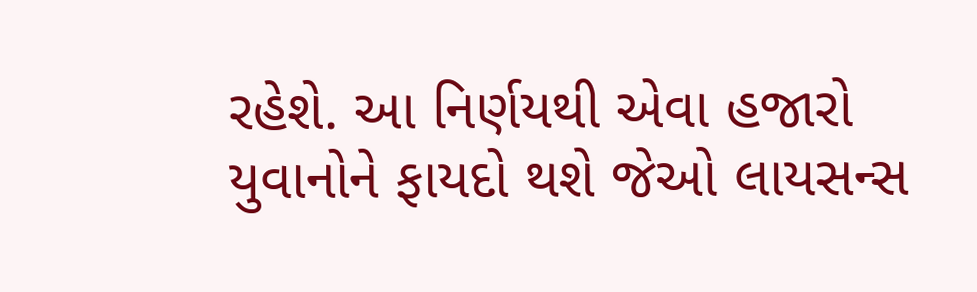રહેશે. આ નિર્ણયથી એવા હજારો યુવાનોને ફાયદો થશે જેઓ લાયસન્સ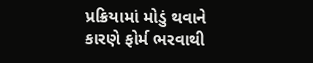પ્રક્રિયામાં મોડું થવાને કારણે ફોર્મ ભરવાથી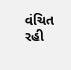વંચિત રહી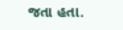જતા હતા.